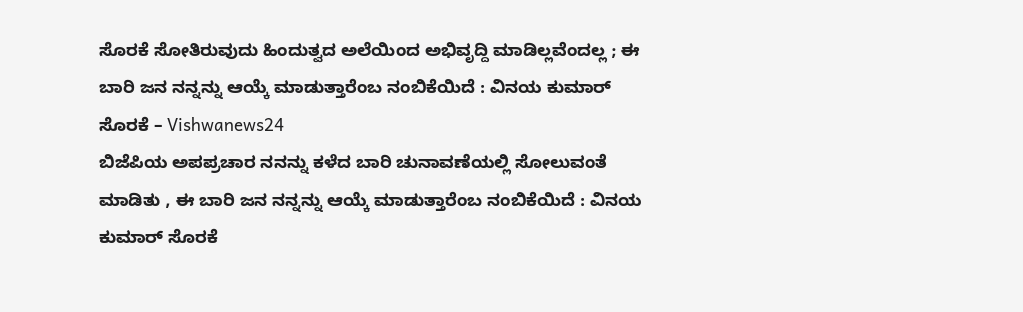ಸೊರಕೆ ಸೋತಿರುವುದು ಹಿಂದುತ್ವದ ಅಲೆಯಿಂದ ಅಭಿವೃದ್ದಿ ಮಾಡಿಲ್ಲವೆಂದಲ್ಲ ; ಈ ಬಾರಿ ಜನ ನನ್ನನ್ನು ಆಯ್ಕೆ ಮಾಡುತ್ತಾರೆಂಬ ನಂಬಿಕೆಯಿದೆ : ವಿನಯ ಕುಮಾರ್ ಸೊರಕೆ – Vishwanews24
ಬಿಜೆಪಿಯ ಅಪಪ್ರಚಾರ ನನನ್ನು ಕಳೆದ ಬಾರಿ ಚುನಾವಣೆಯಲ್ಲಿ ಸೋಲುವಂತೆ ಮಾಡಿತು , ಈ ಬಾರಿ ಜನ ನನ್ನನ್ನು ಆಯ್ಕೆ ಮಾಡುತ್ತಾರೆಂಬ ನಂಬಿಕೆಯಿದೆ : ವಿನಯ ಕುಮಾರ್ ಸೊರಕೆ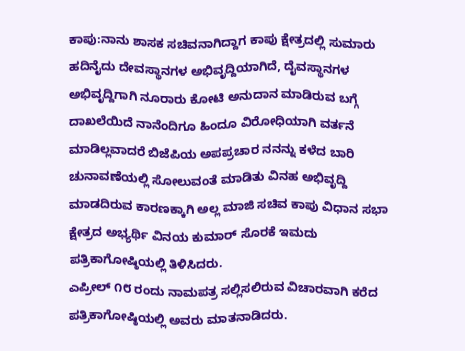ಕಾಪು:ನಾನು ಶಾಸಕ ಸಚಿವನಾಗಿದ್ದಾಗ ಕಾಪು ಕ್ಷೇತ್ರದಲ್ಲಿ ಸುಮಾರು ಹದಿನೈದು ದೇವಸ್ಥಾನಗಳ ಅಭಿವೃದ್ದಿಯಾಗಿದೆ, ದೈವಸ್ಥಾನಗಳ ಅಭಿವೃದ್ದಿಗಾಗಿ ನೂರಾರು ಕೋಟಿ ಅನುದಾನ ಮಾಡಿರುವ ಬಗ್ಗೆ ದಾಖಲೆಯಿದೆ ನಾನೆಂದಿಗೂ ಹಿಂದೂ ವಿರೋಧಿಯಾಗಿ ವರ್ತನೆ ಮಾಡಿಲ್ಲವಾದರೆ ಬಿಜೆಪಿಯ ಅಪಪ್ರಚಾರ ನನನ್ನು ಕಳೆದ ಬಾರಿ ಚುನಾವಣೆಯಲ್ಲಿ ಸೋಲುವಂತೆ ಮಾಡಿತು ವಿನಹ ಅಭಿವೃದ್ದಿ ಮಾಡದಿರುವ ಕಾರಣಕ್ಕಾಗಿ ಅಲ್ಲ ಮಾಜಿ ಸಚಿವ ಕಾಪು ವಿಧಾನ ಸಭಾ ಕ್ಷೇತ್ರದ ಅಭ್ಯರ್ಥಿ ವಿನಯ ಕುಮಾರ್ ಸೊರಕೆ ಇಮದು ಪತ್ರಿಕಾಗೋಷ್ಠಿಯಲ್ಲಿ ತಿಳಿಸಿದರು.
ಎಪ್ರೀಲ್ ೧೮ ರಂದು ನಾಮಪತ್ರ ಸಲ್ಲಿಸಲಿರುವ ವಿಚಾರವಾಗಿ ಕರೆದ ಪತ್ರಿಕಾಗೋಷ್ಠಿಯಲ್ಲಿ ಅವರು ಮಾತನಾಡಿದರು.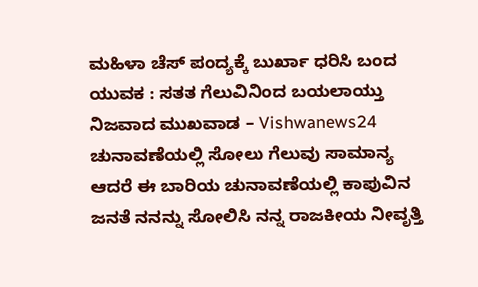ಮಹಿಳಾ ಚೆಸ್ ಪಂದ್ಯಕ್ಕೆ ಬುರ್ಖಾ ಧರಿಸಿ ಬಂದ ಯುವಕ : ಸತತ ಗೆಲುವಿನಿಂದ ಬಯಲಾಯ್ತು ನಿಜವಾದ ಮುಖವಾಡ – Vishwanews24
ಚುನಾವಣೆಯಲ್ಲಿ ಸೋಲು ಗೆಲುವು ಸಾಮಾನ್ಯ ಆದರೆ ಈ ಬಾರಿಯ ಚುನಾವಣೆಯಲ್ಲಿ ಕಾಪುವಿನ ಜನತೆ ನನನ್ನು ಸೋಲಿಸಿ ನನ್ನ ರಾಜಕೀಯ ನೀವೃತ್ತಿ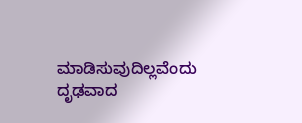ಮಾಡಿಸುವುದಿಲ್ಲವೆಂದು ದೃಢವಾದ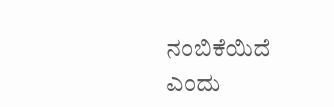ನಂಬಿಕೆಯಿದೆ ಎಂದು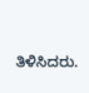ತಿಳಿಸಿದರು.